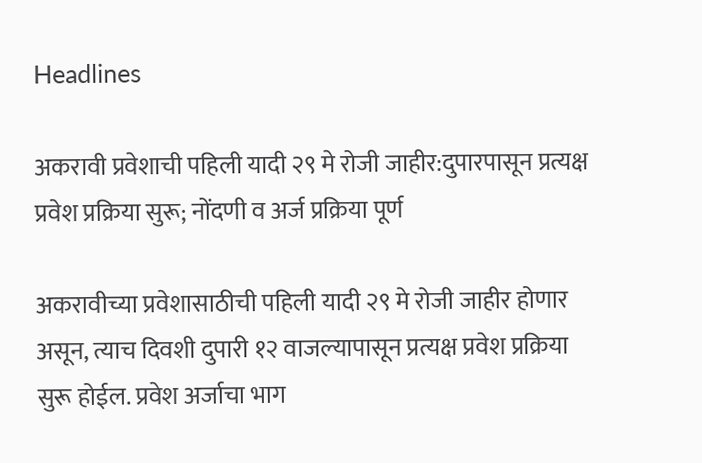Headlines

अकरावी प्रवेशाची पहिली यादी २९ मे रोजी जाहीर:दुपारपासून प्रत्यक्ष प्रवेश प्रक्रिया सुरू; नोंदणी व अर्ज प्रक्रिया पूर्ण

अकरावीच्या प्रवेशासाठीची पहिली यादी २९ मे रोजी जाहीर होणार असून, त्याच दिवशी दुपारी १२ वाजल्यापासून प्रत्यक्ष प्रवेश प्रक्रिया सुरू होईल. प्रवेश अर्जाचा भाग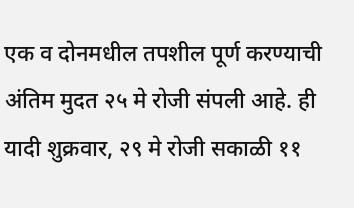एक व दोनमधील तपशील पूर्ण करण्याची अंतिम मुदत २५ मे रोजी संपली आहे. ही यादी शुक्रवार, २९ मे रोजी सकाळी ११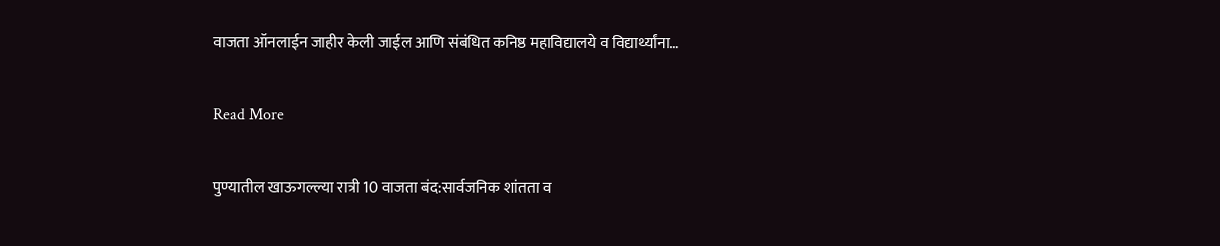वाजता ऑनलाईन जाहीर केली जाईल आणि संबंधित कनिष्ठ महाविद्यालये व विद्यार्थ्यांना…

Read More

पुण्यातील खाऊगल्ल्या रात्री 10 वाजता बंद:सार्वजनिक शांतता व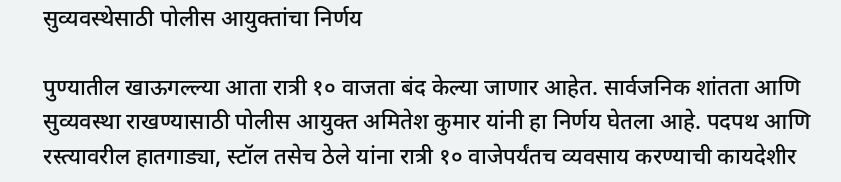सुव्यवस्थेसाठी पोलीस आयुक्तांचा निर्णय

पुण्यातील खाऊगल्ल्या आता रात्री १० वाजता बंद केल्या जाणार आहेत. सार्वजनिक शांतता आणि सुव्यवस्था राखण्यासाठी पोलीस आयुक्त अमितेश कुमार यांनी हा निर्णय घेतला आहे. पदपथ आणि रस्त्यावरील हातगाड्या, स्टॉल तसेच ठेले यांना रात्री १० वाजेपर्यंतच व्यवसाय करण्याची कायदेशीर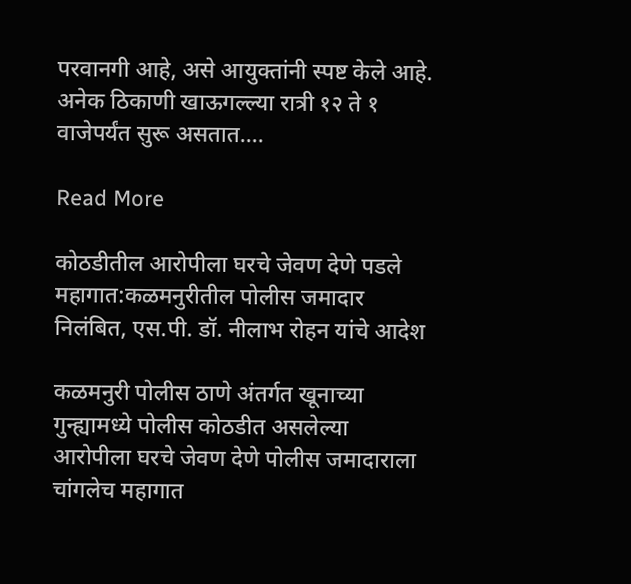परवानगी आहे, असे आयुक्तांनी स्पष्ट केले आहे. अनेक ठिकाणी खाऊगल्ल्या रात्री १२ ते १ वाजेपर्यंत सुरू असतात….

Read More

कोठडीतील आरोपीला घरचे जेवण देणे पडले महागात:कळमनुरीतील पोलीस जमादार निलंबित, एस.पी. डॉ. नीलाभ रोहन यांचे आदेश

कळमनुरी पोलीस ठाणे अंतर्गत खूनाच्या गुन्ह्यामध्ये पोलीस कोठडीत असलेल्या आरोपीला घरचे जेवण देणे पोलीस जमादाराला चांगलेच महागात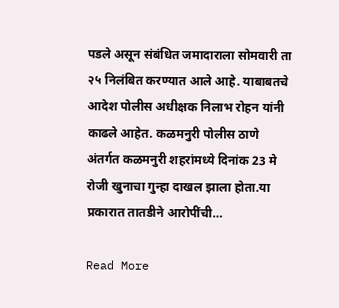पडले असून संबंधित जमादाराला सोमवारी ता २५ निलंबित करण्यात आले आहे. याबाबतचे आदेश पोलीस अधीक्षक निलाभ रोहन यांनी काढले आहेत. कळमनुरी पोलीस ठाणे अंतर्गत कळमनुरी शहरांमध्ये दिनांक 23 मे रोजी खुनाचा गुन्हा दाखल झाला होता.या प्रकारात तातडीने आरोपींची…

Read More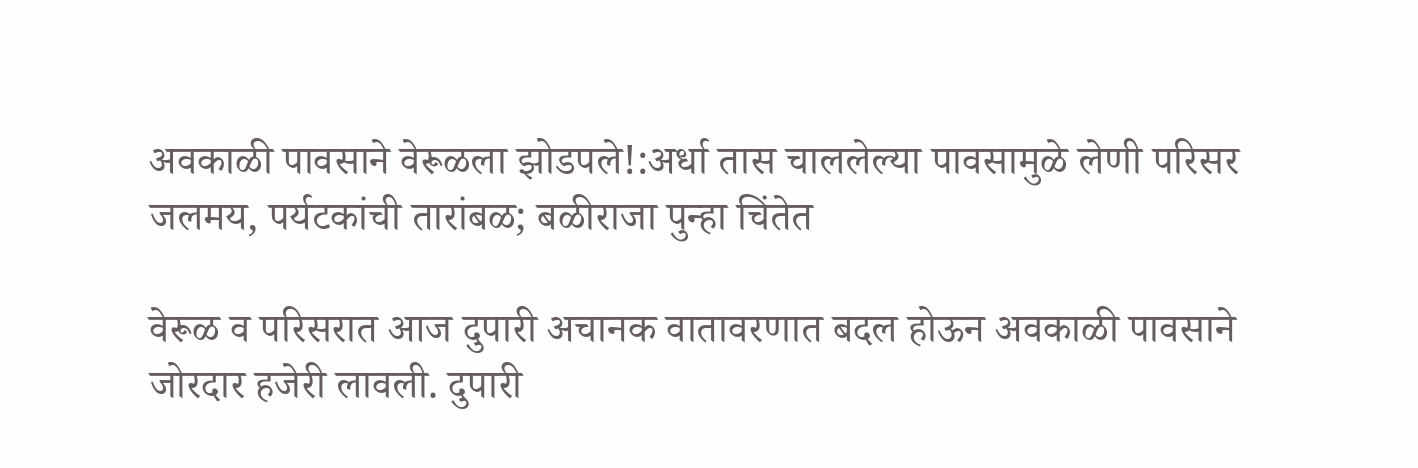अवकाळी पावसाने वेरूळला झोडपले!:अर्धा तास चाललेल्या पावसामुळे लेणी परिसर जलमय, पर्यटकांची तारांबळ; बळीराजा पुन्हा चिंतेत

वेरूळ व परिसरात आज दुपारी अचानक वातावरणात बदल होऊन अवकाळी पावसाने जोरदार हजेरी लावली. दुपारी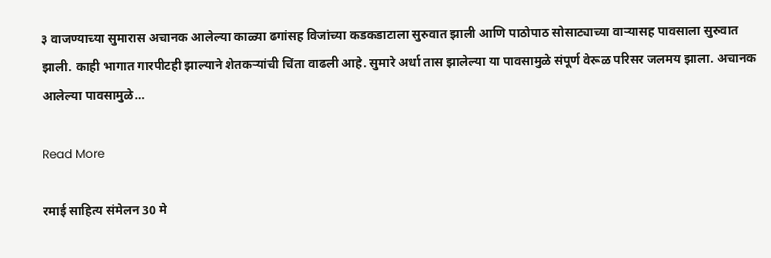३ वाजण्याच्या सुमारास अचानक आलेल्या काळ्या ढगांसह विजांच्या कडकडाटाला सुरुवात झाली आणि पाठोपाठ सोसाट्याच्या वाऱ्यासह पावसाला सुरुवात झाली. काही भागात गारपीटही झाल्याने शेतकऱ्यांची चिंता वाढली आहे. सुमारे अर्धा तास झालेल्या या पावसामुळे संपूर्ण वेरूळ परिसर जलमय झाला. अचानक आलेल्या पावसामुळे…

Read More

रमाई साहित्य संमेलन 30 मे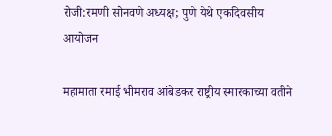रोजी:रमणी सोनवणे अध्यक्ष; पुणे येथे एकदिवसीय आयोजन

महामाता रमाई भीमराव आंबेडकर राष्ट्रीय स्मारकाच्या वतीने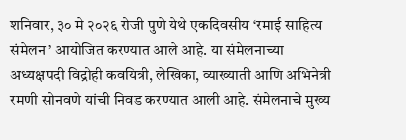शनिवार, ३० मे २०२६ रोजी पुणे येथे एकदिवसीय ‘रमाई साहित्य संमेलन’ आयोजित करण्यात आले आहे. या संमेलनाच्या अध्यक्षपदी विद्रोही कवयित्री, लेखिका, व्याख्याती आणि अभिनेत्री रमणी सोनवणे यांची निवड करण्यात आली आहे. संमेलनाचे मुख्य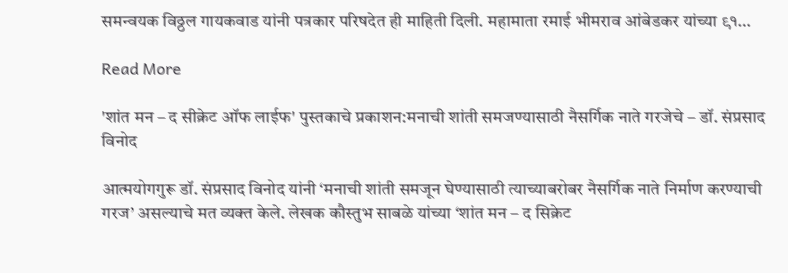समन्वयक विठ्ठल गायकवाड यांनी पत्रकार परिषदेत ही माहिती दिली. महामाता रमाई भीमराव आंबेडकर यांच्या ९१…

Read More

'शांत मन – द सीक्रेट ऑफ लाईफ' पुस्तकाचे प्रकाशन:मनाची शांती समजण्यासाठी नैसर्गिक नाते गरजेचे – डॉ. संप्रसाद विनोद

आत्मयोगगुरू डॉ. संप्रसाद विनोद यांनी ‘मनाची शांती समजून घेण्यासाठी त्याच्याबरोबर नैसर्गिक नाते निर्माण करण्याची गरज’ असल्याचे मत व्यक्त केले. लेखक कौस्तुभ साबळे यांच्या ‘शांत मन – द सिक्रेट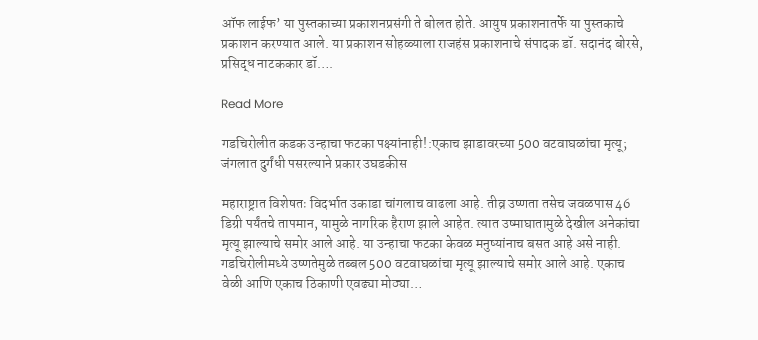ऑफ लाईफ’ या पुस्तकाच्या प्रकाशनप्रसंगी ते बोलत होते. आयुष प्रकाशनातर्फे या पुस्तकाचे प्रकाशन करण्यात आले. या प्रकाशन सोहळ्याला राजहंस प्रकाशनाचे संपादक डॉ. सदानंद बोरसे, प्रसिद्ध नाटककार डॉ….

Read More

गडचिरोलीत कडक उन्हाचा फटका पक्ष्यांनाही!:एकाच झाडावरच्या 500 वटवाघळांचा मृत्यू; जंगलात दुर्गंधी पसरल्याने प्रकार उघडकीस

महाराष्ट्रात विशेषतः विदर्भात उकाडा चांगलाच वाढला आहे. तीव्र उष्णता तसेच जवळपास 46 डिग्री पर्यंतचे तापमान, यामुळे नागरिक हैराण झाले आहेत. त्यात उष्माघातामुळे देखील अनेकांचा मृत्यू झाल्याचे समोर आले आहे. या उन्हाचा फटका केवळ मनुष्यांनाच बसत आहे असे नाही. गडचिरोलीमध्ये उष्णतेमुळे तब्बल 500 वटवाघळांचा मृत्यू झाल्याचे समोर आले आहे. एकाच वेळी आणि एकाच ठिकाणी एवढ्या मोठ्या…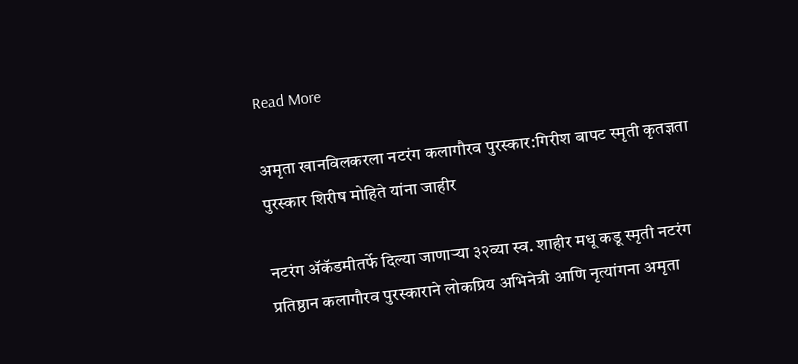Read More

अमृता खानविलकरला नटरंग कलागौरव पुरस्कार:गिरीश बापट स्मृती कृतज्ञता पुरस्कार शिरीष मोहिते यांना जाहीर

नटरंग ॲकॅडमीतर्फे दिल्या जाणाऱ्या ३२व्या स्व. शाहीर मधू कडू स्मृती नटरंग प्रतिष्ठान कलागौरव पुरस्काराने लोकप्रिय अभिनेत्री आणि नृत्यांगना अमृता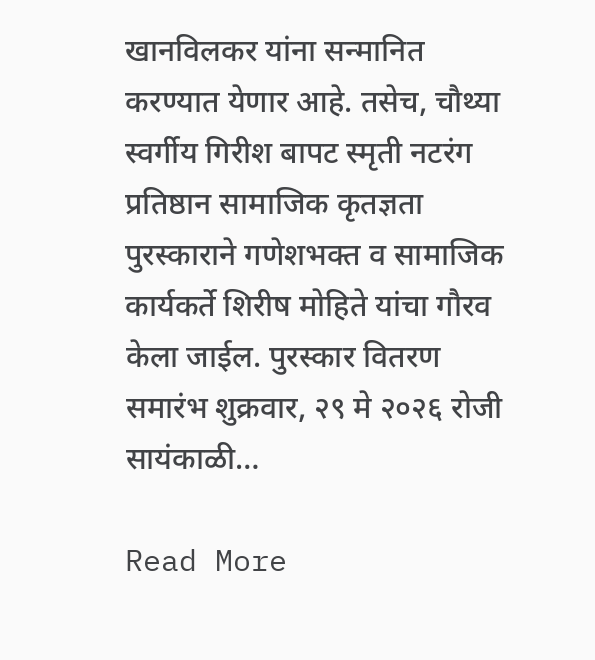खानविलकर यांना सन्मानित करण्यात येणार आहे. तसेच, चौथ्या स्वर्गीय गिरीश बापट स्मृती नटरंग प्रतिष्ठान सामाजिक कृतज्ञता पुरस्काराने गणेशभक्त व सामाजिक कार्यकर्ते शिरीष मोहिते यांचा गौरव केला जाईल. पुरस्कार वितरण समारंभ शुक्रवार, २९ मे २०२६ रोजी सायंकाळी…

Read More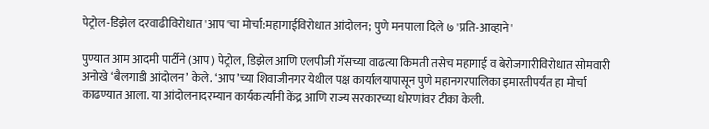पेट्रोल-डिझेल दरवाढीविरोधात 'आप'चा मोर्चा:महागाईविरोधात आंदोलन; पुणे मनपाला दिले ७ 'प्रति-आव्हाने'

पुण्यात आम आदमी पार्टीने (आप) पेट्रोल, डिझेल आणि एलपीजी गॅसच्या वाढत्या किमती तसेच महागाई व बेरोजगारीविरोधात सोमवारी अनोखे ‘बैलगाडी आंदोलन’ केले. ‘आप’च्या शिवाजीनगर येथील पक्ष कार्यालयापासून पुणे महानगरपालिका इमारतीपर्यंत हा मोर्चा काढण्यात आला. या आंदोलनादरम्यान कार्यकर्त्यांनी केंद्र आणि राज्य सरकारच्या धोरणांवर टीका केली.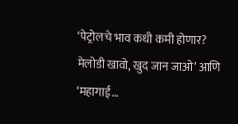‘पेट्रोलचे भाव कधी कमी होणार? मेलोडी खावो, खुद जान जाओ’ आणि ‘महागाई…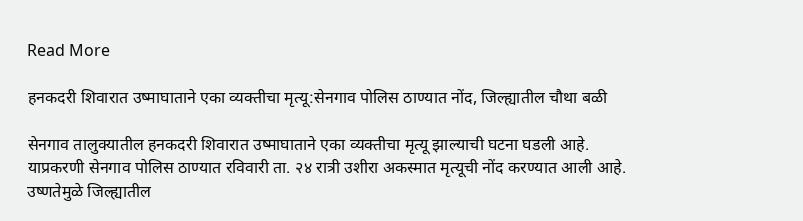Read More

हनकदरी शिवारात उष्माघाताने एका व्यक्तीचा मृत्यू:सेनगाव पोलिस ठाण्यात नोंद, जिल्ह्यातील चौथा बळी

सेनगाव तालुक्यातील हनकदरी शिवारात उष्माघाताने एका व्यक्तीचा मृत्यू झाल्याची घटना घडली आहे. याप्रकरणी सेनगाव पोलिस ठाण्यात रविवारी ता. २४ रात्री उशीरा अकस्मात मृत्यूची नोंद करण्यात आली आहे. उष्णतेमुळे जिल्ह्यातील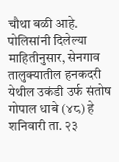चौथा बळी आहे. पोलिसांनी दिलेल्या माहितीनुसार, सेनगाव तालुक्यातील हनकदरी येथील उकंडी उर्फ संतोष गोपाल धाबे (४८) हे शनिवारी ता. २३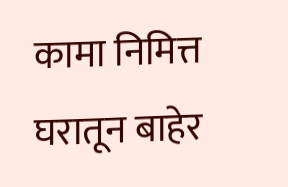कामा निमित्त घरातून बाहेर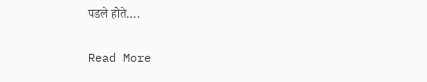पडले होते….

Read More